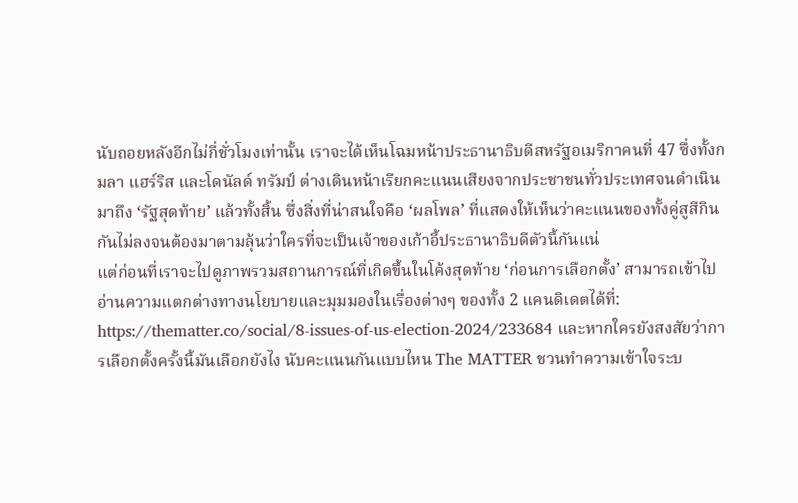นับถอยหลังอีกไม่กี่ชั่วโมงเท่านั้น เราจะได้เห็นโฉมหน้าประธานาธิบดีสหรัฐอเมริกาคนที่ 47 ซึ่งทั้งกมลา แฮร์ริส และโดนัลด์ ทรัมป์ ต่างเดินหน้าเรียกคะแนนเสียงจากประชาชนทั่วประเทศจนดำเนินมาถึง ‘รัฐสุดท้าย’ แล้วทั้งสิ้น ซึ่งสิ่งที่น่าสนใจคือ ‘ผลโพล’ ที่แสดงให้เห็นว่าคะแนนของทั้งคู่สูสีกินกันไม่ลงจนต้องมาตามลุ้นว่าใครที่จะเป็นเจ้าของเก้าอี้ประธานาธิบดีตัวนี้กันแน่
แต่ก่อนที่เราจะไปดูภาพรวมสถานการณ์ที่เกิดขึ้นในโค้งสุดท้าย ‘ก่อนการเลือกตั้ง’ สามารถเข้าไปอ่านความแตกต่างทางนโยบายและมุมมองในเรื่องต่างๆ ของทั้ง 2 แคนดิเดตได้ที่: https://thematter.co/social/8-issues-of-us-election-2024/233684 และหากใครยังสงสัยว่าการเลือกตั้งครั้งนี้มันเลือกยังไง นับคะแนนกันแบบไหน The MATTER ชวนทำความเข้าใจระบ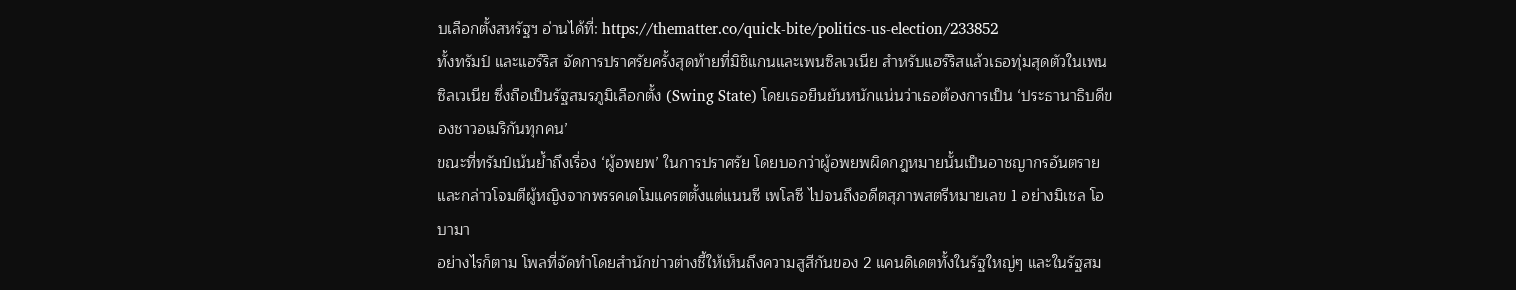บเลือกตั้งสหรัฐฯ อ่านได้ที่: https://thematter.co/quick-bite/politics-us-election/233852
ทั้งทรัมป์ และแฮร์ริส จัดการปราศรัยครั้งสุดท้ายที่มิชิแกนและเพนซิลเวเนีย สำหรับแฮร์ริสแล้วเธอทุ่มสุดตัวในเพนซิลเวเนีย ซึ่งถือเป็นรัฐสมรภูมิเลือกตั้ง (Swing State) โดยเธอยืนยันหนักแน่นว่าเธอต้องการเป็น ‘ประธานาธิบดีของชาวอเมริกันทุกคน’
ขณะที่ทรัมป์เน้นย้ำถึงเรื่อง ‘ผู้อพยพ’ ในการปราศรัย โดยบอกว่าผู้อพยพผิดกฎหมายนั้นเป็นอาชญากรอันตราย และกล่าวโจมตีผู้หญิงจากพรรคเดโมแครตตั้งแต่แนนซี เพโลซี ไปจนถึงอดีตสุภาพสตรีหมายเลข 1 อย่างมิเชล โอบามา
อย่างไรก็ตาม โพลที่จัดทำโดยสำนักข่าวต่างชี้ให้เห็นถึงความสูสีกันของ 2 แคนดิเดตทั้งในรัฐใหญ่ๆ และในรัฐสม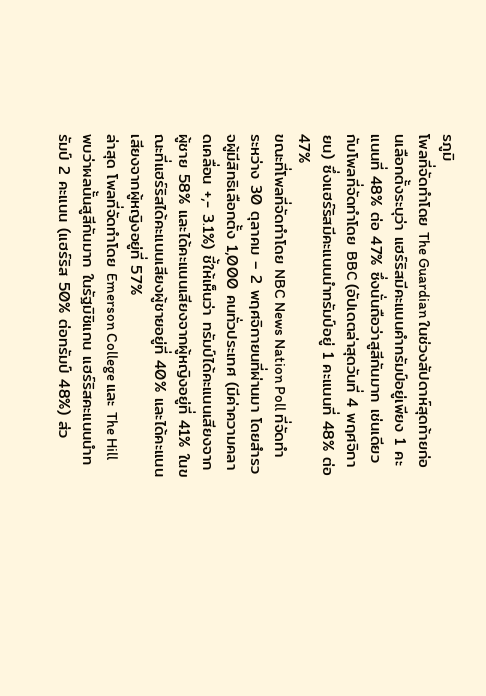รภูมิ
โพลที่จัดทำโดย The Guardian ในช่วงสัปดาห์สุดท้ายก่อนเลือกตั้งระบุว่า แฮร์ริสมีคะแนนคำทรัมป์อยู่เพียง 1 คะแนนที่ 48% ต่อ 47% ซึ่งนั่นถือว่าสูสีกันมาก เช่นเดียวกับโพลที่จัดทำโดย BBC (อัปเดตล่าสุดวันที่ 4 พฤศจิกายน) ซึ่งแฮร์ริสมีคะแนนนำทรัมป์อยู่ 1 คะแนนที่ 48% ต่อ 47%
ขณะที่โพลที่จัดทำโดย NBC News Nation Poll ที่จัดทำระหว่าง 30 ตุลาคม – 2 พฤศจิกายนที่ผ่านมา โดยสำรวจผู้มีสิทธิเลือกตั้ง 1,000 คนทั่วประเทศ (มีค่าความคลาดเคลื่อน +,- 3.1%) ชี้ให้เห็นว่า ทรัมป์ได้คะแนนเสียงจากผู้ชาย 58% และได้คะแนนเสียงจากผู้หญิงอยู่ที่ 41% ในขณะที่แฮร์ริสได้คะแนนเสียงผู้ชายอยู่ที่ 40% และได้คะแนนเสียงจากผู้หญิงอยู่ที่ 57%
ล่าสุด โพลที่จัดทำโดย Emerson College และ The Hill พบว่าผลนั้นสูสีกันมาก ในรัฐมิชิแกน แฮร์ริสคะแนนนำทรัมป์ 2 คะแนน (แฮร์ริส 50% ต่อทรัมป์ 48%) ส่ว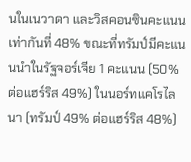นในเนวาดา และวิสคอนซินคะแนนเท่ากันที่ 48% ขณะที่ทรัมป์มีคะแนนนำในรัฐจอร์เจีย 1 คะแนน (50% ต่อแฮร์ริส 49%) ในนอร์ทแคโรไลนา (ทรัมป์ 49% ต่อแฮร์ริส 48%)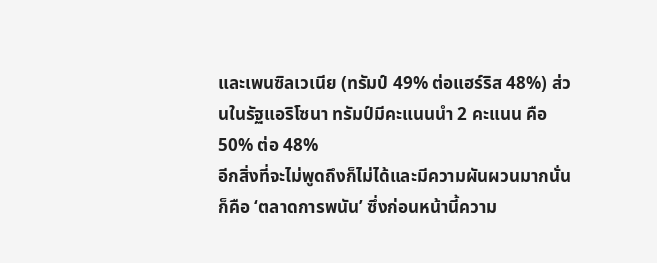และเพนซิลเวเนีย (ทรัมป์ 49% ต่อแฮร์ริส 48%) ส่วนในรัฐแอริโซนา ทรัมป์มีคะแนนนำ 2 คะแนน คือ 50% ต่อ 48%
อีกสิ่งที่จะไม่พูดถึงก็ไม่ได้และมีความผันผวนมากนั่นก็คือ ‘ตลาดการพนัน’ ซึ่งก่อนหน้านี้ความ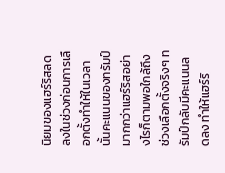นิยมของแฮร์ริสลดลงในช่วงก่อนการเลือกตั้งทำให้ในเวลานั้นคะแนนของทรัมป์มากกว่าแฮร์ริสอย่างไรก็ตามพอใกล้ถึงช่วงเลือกตั้งจริงๆ ทรัมป์กลับมีคะแนนลดลง ทำให้แฮร์ริ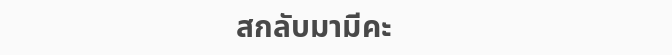สกลับมามีคะ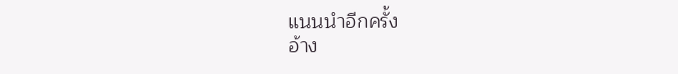แนนนำอีกครั้ง
อ้าง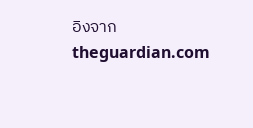อิงจาก
theguardian.com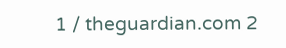1 / theguardian.com 2